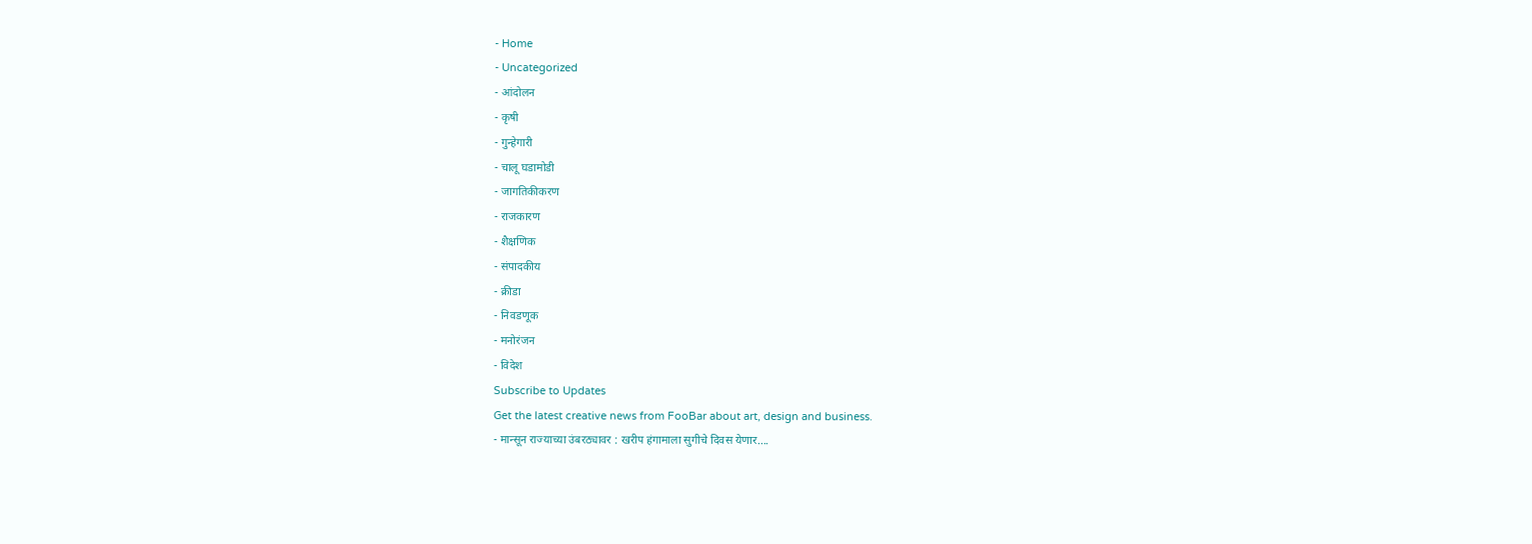- Home
- Uncategorized
- आंदोलन
- कृषी
- गुन्हेगारी
- चालू घडामोडी
- जागतिकीकरण
- राजकारण
- शैक्षणिक
- संपादकीय
- क्रीडा
- निवडणूक
- मनोरंजन
- विदेश
Subscribe to Updates
Get the latest creative news from FooBar about art, design and business.
- मान्सून राज्याच्या उंबरठ्यावर : खरीप हंगामाला सुगीचे दिवस येणार….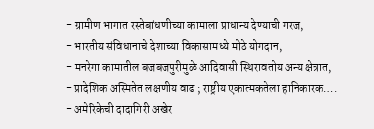- ग्रामीण भागात रस्तेबांधणीच्या कामाला प्राधान्य देण्याची गरज,
- भारतीय संविधानाचे देशाच्या विकासामध्ये मोठे योगदान,
- मनरेगा कामातील बजबजपुरीमुळे आदिवासी स्थिरावतोय अन्य क्षेत्रात,
- प्रादेशिक अस्मितेत लक्षणीय वाढ ; राष्ट्रीय एकात्मकतेला हानिकारक….
- अमेरिकेची दादागिरी अखेर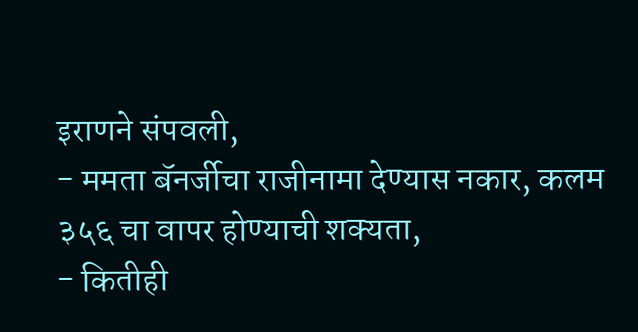इराणने संपवली,
- ममता बॅनर्जीचा राजीनामा देण्यास नकार, कलम ३५६ चा वापर होण्याची शक्यता,
- कितीही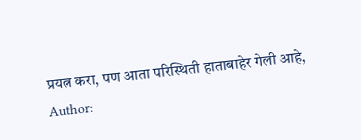प्रयत्न करा, पण आता परिस्थिती हाताबाहेर गेली आहे,
Author: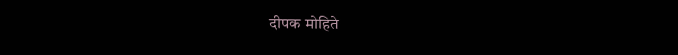दीपक मोहिते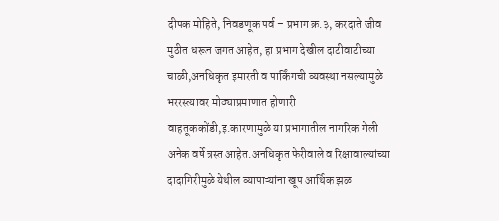दीपक मोहिते, निवडणूक पर्व – प्रभाग क्र.३, करदाते जीव मुठीत धरून जगत आहेत, हा प्रभाग देखील दाटीवाटीच्या चाळी,अनधिकृत इमारती व पार्किंगची व्यवस्था नसल्यामुळे भररस्त्यावर मोठ्याप्रमाणात होणारी वाहतूककोंडी,इ.कारणामुळे या प्रभागातील नागरिक गेली अनेक वर्षे त्रस्त आहेत.अनधिकृत फेरीवाले व रिक्षावाल्यांच्या दादागिरीमुळे येथील व्यापाऱ्यांना खूप आर्थिक झळ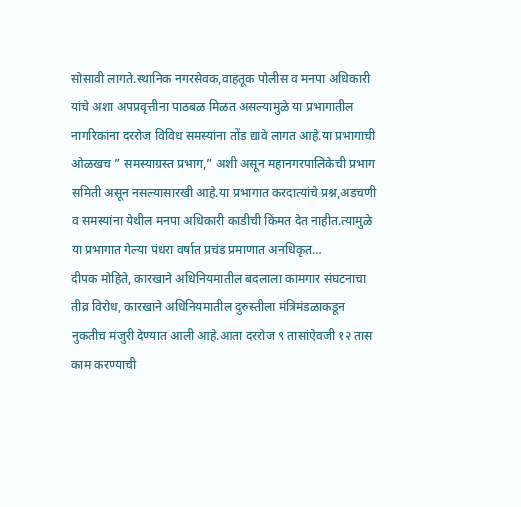सोसावी लागते.स्थानिक नगरसेवक,वाहतूक पोलीस व मनपा अधिकारी यांचे अशा अपप्रवृत्तीना पाठबळ मिळत असल्यामुळे या प्रभागातील नागरिकांना दररोज विविध समस्यांना तोंड द्यावे लागत आहे.या प्रभागाची ओळखच ” समस्याग्रस्त प्रभाग,” अशी असून महानगरपालिकेची प्रभाग समिती असून नसल्यासारखी आहे.या प्रभागात करदात्यांचे प्रश्न,अडचणी व समस्यांना येथील मनपा अधिकारी काडीची किंमत देत नाहीत.त्यामुळे या प्रभागात गेल्या पंधरा वर्षात प्रचंड प्रमाणात अनधिकृत…
दीपक मोहिते, कारखाने अधिनियमातील बदलाला कामगार संघटनाचा तीव्र विरोध, कारखाने अधिनियमातील दुरुस्तीला मंत्रिमंडळाकडून नुकतीच मंजुरी देण्यात आली आहे.आता दररोज ९ तासांऐवजी १२ तास काम करण्याची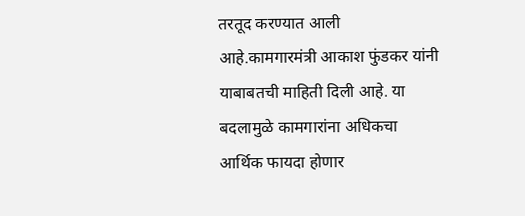तरतूद करण्यात आली आहे.कामगारमंत्री आकाश फुंडकर यांनी याबाबतची माहिती दिली आहे. या बदलामुळे कामगारांना अधिकचा आर्थिक फायदा होणार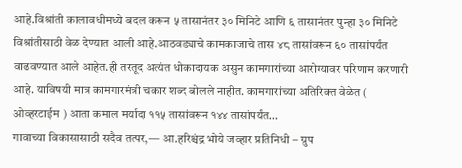आहे.विश्रांती कालावधीमध्ये बदल करून ५ तासानंतर ३० मिनिटे आणि ६ तासानंतर पुन्हा ३० मिनिटे विश्रांतीसाठी वेळ देण्यात आली आहे.आठवड्याचे कामकाजाचे तास ४८ तासांवरून ६० तासांपर्यंत वाढवण्यात आले आहेत.ही तरतूद अत्यंत धोकादायक असुन कामगारांच्या आरोग्यावर परिणाम करणारी आहे. याविषयी मात्र कामगारमंत्री चकार शब्द बोलले नाहीत. कामगारांच्या अतिरिक्त वेळेत ( ओव्हरटाईम ) आता कमाल मर्यादा ११५ तासांवरून १४४ तासांपर्यंत…
गावाच्या विकासासाठी सदैव तत्पर,— आ.हरिश्चंद्र भोये जव्हार प्रतिनिधी – ग्रुप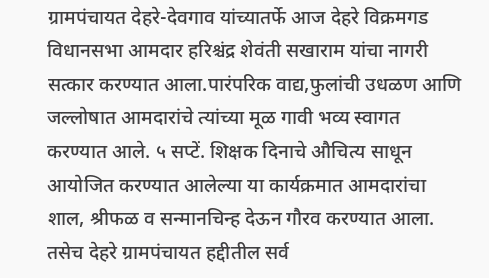ग्रामपंचायत देहरे-देवगाव यांच्यातर्फे आज देहरे विक्रमगड विधानसभा आमदार हरिश्चंद्र शेवंती सखाराम यांचा नागरी सत्कार करण्यात आला.पारंपरिक वाद्य,फुलांची उधळण आणि जल्लोषात आमदारांचे त्यांच्या मूळ गावी भव्य स्वागत करण्यात आले. ५ सप्टें. शिक्षक दिनाचे औचित्य साधून आयोजित करण्यात आलेल्या या कार्यक्रमात आमदारांचा शाल, श्रीफळ व सन्मानचिन्ह देऊन गौरव करण्यात आला. तसेच देहरे ग्रामपंचायत हद्दीतील सर्व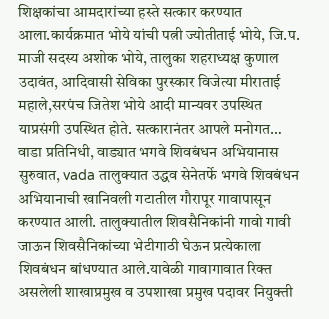शिक्षकांचा आमदारांच्या हस्ते सत्कार करण्यात आला.कार्यक्रमात भोये यांची पत्नी ज्योतीताई भोये, जि.प. माजी सदस्य अशोक भोये, तालुका शहराध्यक्ष कुणाल उदावंत, आदिवासी सेविका पुरस्कार विजेत्या मीराताई महाले,सरपंच जितेश भोये आदी मान्यवर उपस्थित याप्रसंगी उपस्थित होते. सत्कारानंतर आपले मनोगत…
वाडा प्रतिनिधी, वाड्यात भगवे शिवबंधन अभियानास सुरुवात, vada तालुक्यात उद्धव सेनेतर्फे भगवे शिवबंधन अभियानाची खानिवली गटातील गौरापूर गावापासून करण्यात आली. तालुक्यातील शिवसैनिकांनी गावो गावी जाऊन शिवसैनिकांच्या भेटीगाठी घेऊन प्रत्येकाला शिवबंधन बांधण्यात आले.यावेळी गावागावात रिक्त असलेली शाखाप्रमुख व उपशाखा प्रमुख पदावर नियुक्ती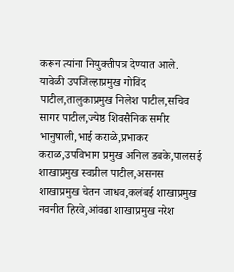करून त्यांना नियुक्तीपत्र देण्यात आले. यावेळी उपजिल्हाप्रमुख गोविंद पाटील,तालुकाप्रमुख निलेश पाटील,सचिव सागर पाटील,ज्येष्ठ शिवसैनिक समीर भानुषाली,भाई कराळे,प्रभाकर कराळ,उपविभाग प्रमुख अनिल डबके,पालसई शाखाप्रमुख स्वप्नील पाटील,असनस शाखाप्रमुख चेतन जाधव,कलंबई शाखाप्रमुख नवनीत हिरवे,आंवढा शाखाप्रमुख नरेश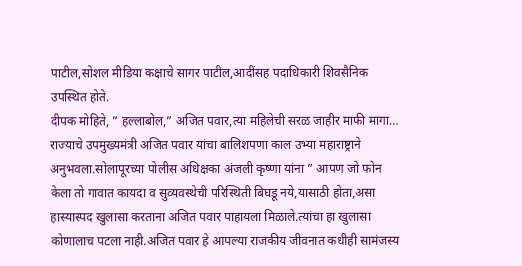पाटील,सोशल मीडिया कक्षाचे सागर पाटील,आदींसह पदाधिकारी शिवसैनिक उपस्थित होते.
दीपक मोहिते, ” हल्लाबोल,” अजित पवार,त्या महिलेची सरळ जाहीर माफी मागा… राज्याचे उपमुख्यमंत्री अजित पवार यांचा बालिशपणा काल उभ्या महाराष्ट्राने अनुभवला.सोलापूरच्या पोलीस अधिक्षका अंजली कृष्णा यांना ” आपण जो फोन केला तो गावात कायदा व सुव्यवस्थेची परिस्थिती बिघडू नये,यासाठी होता,असा हास्यास्पद खुलासा करताना अजित पवार पाहायला मिळाले.त्यांचा हा खुलासा कोणालाच पटला नाही.अजित पवार हे आपल्या राजकीय जीवनात कधीही सामंजस्य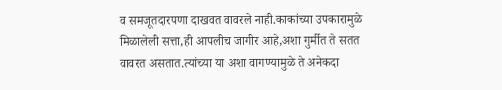व समजूतदारपणा दाखवत वावरले नाही.काकांच्या उपकारामुळे मिळालेली सत्ता,ही आपलीच जागीर आहे,अशा गुर्मीत ते सतत वावरत असतात.त्यांच्या या अशा वागण्यामुळे ते अनेकदा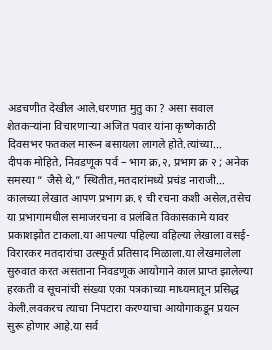अडचणीत देखील आले.धरणात मुतु का ? असा सवाल शेतकऱ्यांना विचारणाऱ्या अजित पवार यांना कृष्णेकाठी दिवसभर फतकल मारून बसायला लागले होते.त्यांच्या…
दीपक मोहिते, निवडणूक पर्व – भाग क्र,२, प्रभाग क्र २ ; अनेक समस्या ” जैसे थे,” स्थितीत,मतदारांमध्ये प्रचंड नाराजी… कालच्या लेखात आपण प्रभाग क्र.१ ची रचना कशी असेल,तसेच या प्रभागामधील समाजरचना व प्रलंबित विकासकामे यावर प्रकाशझोत टाकला.या आपल्या पहिल्या वहिल्या लेखाला वसई- विरारकर मतदारांचा उत्स्फूर्त प्रतिसाद मिळाला.या लेखमालेला सुरुवात करत असताना निवडणूक आयोगाने काल प्राप्त झालेल्या हरकती व सूचनांची संख्या एका पत्रकाच्या माध्यमातून प्रसिद्ध केली.लवकरच त्याचा निपटारा करण्याचा आयोगाकडून प्रयत्न सुरू होणार आहे.या सर्व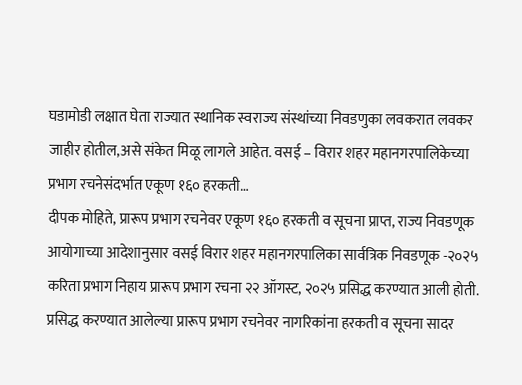घडामोडी लक्षात घेता राज्यात स्थानिक स्वराज्य संस्थांच्या निवडणुका लवकरात लवकर जाहीर होतील,असे संकेत मिळू लागले आहेत. वसई – विरार शहर महानगरपालिकेच्या प्रभाग रचनेसंदर्भात एकूण १६० हरकती…
दीपक मोहिते, प्रारूप प्रभाग रचनेवर एकूण १६० हरकती व सूचना प्राप्त, राज्य निवडणूक आयोगाच्या आदेशानुसार वसई विरार शहर महानगरपालिका सार्वत्रिक निवडणूक -२०२५ करिता प्रभाग निहाय प्रारूप प्रभाग रचना २२ ऑगस्ट, २०२५ प्रसिद्ध करण्यात आली होती. प्रसिद्ध करण्यात आलेल्या प्रारूप प्रभाग रचनेवर नागरिकांना हरकती व सूचना सादर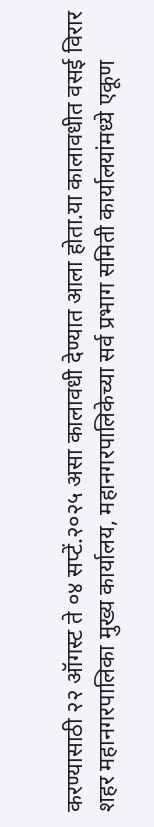करण्यासाठी २२ ऑगस्ट ते ०४ सप्टें.२०२५ असा कालावधी देण्यात आला होता.या कालावधीत वसई विरार शहर महानगरपालिका मुख्य कार्यालय, महानगरपालिकेच्या सर्व प्रभाग समिती कार्यालयांमध्ये एकूण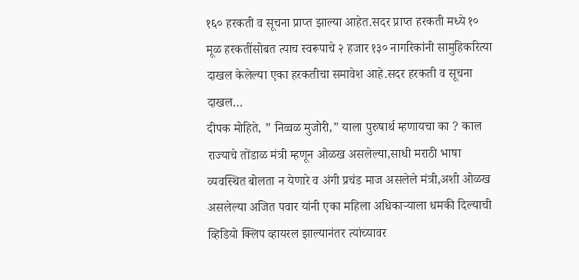१६० हरकती व सूचना प्राप्त झाल्या आहेत.सदर प्राप्त हरकती मध्ये १० मूळ हरकतींसोबत त्याच स्वरूपाचे २ हजार १३० नागरिकांनी सामुहिकरित्या दाखल केलेल्या एका हरकतीचा समावेश आहे.सदर हरकती व सूचना दाखल…
दीपक मोहिते, ” निव्वळ मुजोरी,” याला पुरुषार्थ म्हणायचा का ? काल राज्याचे तोंडाळ मंत्री म्हणून ओळख असलेल्या,साधी मराठी भाषा व्यवस्थित बोलता न येणारे व अंगी प्रचंड माज असलेले मंत्री,अशी ओळख असलेल्या अजित पवार यांनी एका महिला अधिकाऱ्याला धमकी दिल्याची व्हिडियो क्लिप व्हायरल झाल्यानंतर त्यांच्यावर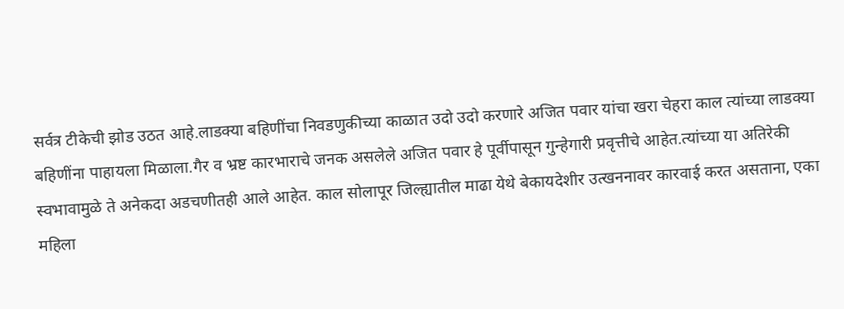सर्वत्र टीकेची झोड उठत आहे.लाडक्या बहिणींचा निवडणुकीच्या काळात उदो उदो करणारे अजित पवार यांचा खरा चेहरा काल त्यांच्या लाडक्या बहिणींना पाहायला मिळाला.गैर व भ्रष्ट कारभाराचे जनक असलेले अजित पवार हे पूर्वीपासून गुन्हेगारी प्रवृत्तीचे आहेत.त्यांच्या या अतिरेकी स्वभावामुळे ते अनेकदा अडचणीतही आले आहेत. काल सोलापूर जिल्ह्यातील माढा येथे बेकायदेशीर उत्खननावर कारवाई करत असताना, एका महिला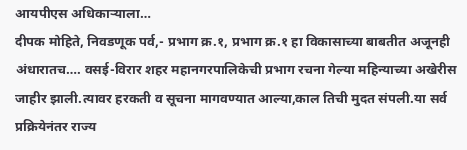आयपीएस अधिकाऱ्याला…
दीपक मोहिते, निवडणूक पर्व,- प्रभाग क्र.१, प्रभाग क्र.१ हा विकासाच्या बाबतीत अजूनही अंधारातच…. वसई-विरार शहर महानगरपालिकेची प्रभाग रचना गेल्या महिन्याच्या अखेरीस जाहीर झाली.त्यावर हरकती व सूचना मागवण्यात आल्या,काल तिची मुदत संपली.या सर्व प्रक्रियेनंतर राज्य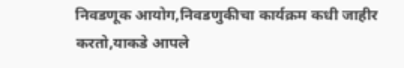निवडणूक आयोग,निवडणुकीचा कार्यक्रम कधी जाहीर करतो,याकडे आपले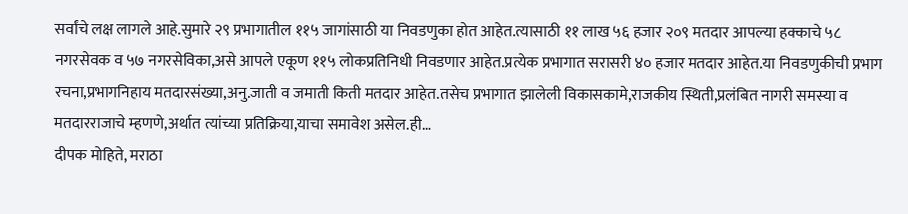सर्वांचे लक्ष लागले आहे.सुमारे २९ प्रभागातील ११५ जागांसाठी या निवडणुका होत आहेत.त्यासाठी ११ लाख ५६ हजार २०९ मतदार आपल्या हक्काचे ५८ नगरसेवक व ५७ नगरसेविका,असे आपले एकूण ११५ लोकप्रतिनिधी निवडणार आहेत.प्रत्येक प्रभागात सरासरी ४० हजार मतदार आहेत.या निवडणुकीची प्रभाग रचना,प्रभागनिहाय मतदारसंख्या,अनु.जाती व जमाती किती मतदार आहेत.तसेच प्रभागात झालेली विकासकामे,राजकीय स्थिती,प्रलंबित नागरी समस्या व मतदारराजाचे म्हणणे,अर्थात त्यांच्या प्रतिक्रिया,याचा समावेश असेल.ही…
दीपक मोहिते, मराठा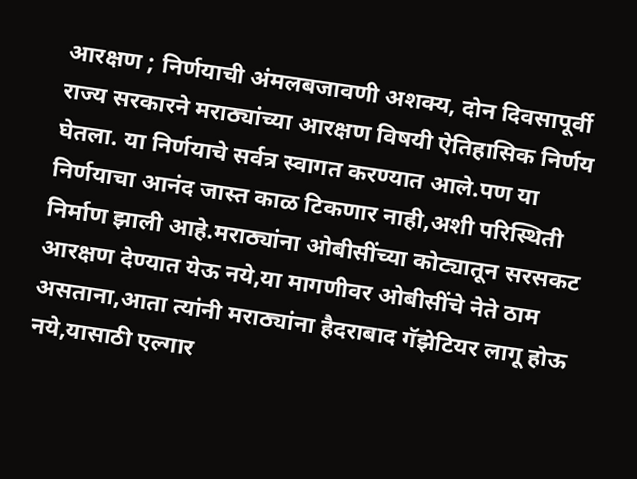आरक्षण ; निर्णयाची अंमलबजावणी अशक्य, दोन दिवसापूर्वी राज्य सरकारने मराठ्यांच्या आरक्षण विषयी ऐतिहासिक निर्णय घेतला. या निर्णयाचे सर्वत्र स्वागत करण्यात आले.पण या निर्णयाचा आनंद जास्त काळ टिकणार नाही,अशी परिस्थिती निर्माण झाली आहे.मराठ्यांना ओबीसींच्या कोट्यातून सरसकट आरक्षण देण्यात येऊ नये,या मागणीवर ओबीसींचे नेते ठाम असताना,आता त्यांनी मराठ्यांना हैदराबाद गॅझेटियर लागू होऊ नये,यासाठी एल्गार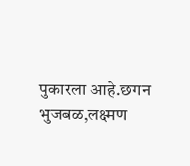पुकारला आहे.छगन भुजबळ,लक्ष्मण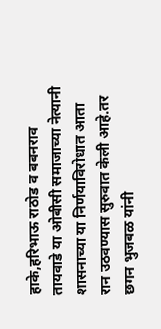हाके,हरिभाऊ राठोड व बबनराव तायवाडे या ओबीसी समाजाच्या नेत्यानी शासनाच्या या निर्णयाविरोधात आता रान उठवण्यास सुरुवात केली आहे.तर छगन भुजबळ यांनी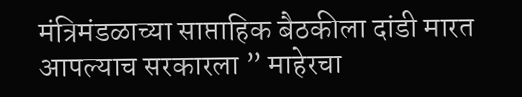मंत्रिमंडळाच्या साप्ताहिक बैठकीला दांडी मारत आपल्याच सरकारला ” माहेरचा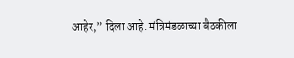आहेर,” दिला आहे. मंत्रिमंडळाच्या बैठकीला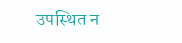उपस्थित न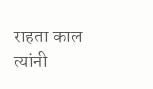राहता काल त्यांनी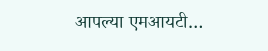आपल्या एमआयटी…